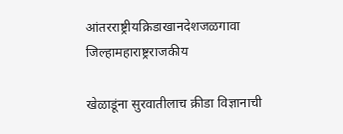आंतरराष्ट्रीयक्रिडाखानदेशजळगावा जिल्हामहाराष्ट्रराजकीय

खेळाडूंना सुरवातीलाच क्रीडा विज्ञानाची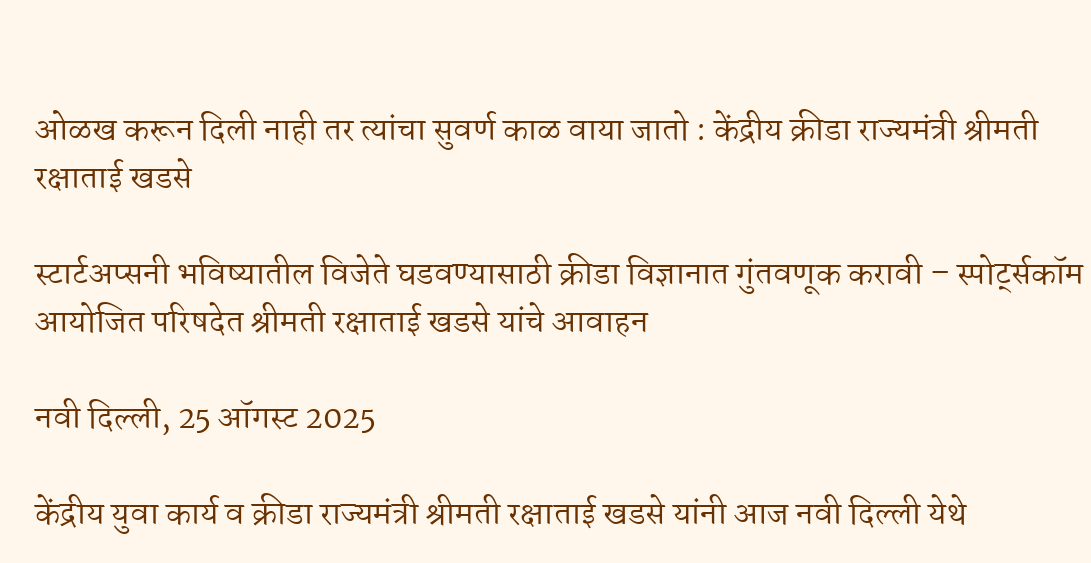ओळख करून दिली नाही तर त्यांचा सुवर्ण काळ वाया जातो : केंद्रीय क्रीडा राज्यमंत्री श्रीमती रक्षाताई खडसे

स्टार्टअप्सनी भविष्यातील विजेते घडवण्यासाठी क्रीडा विज्ञानात गुंतवणूक करावी – स्पोर्ट्सकॉम आयोजित परिषदेत श्रीमती रक्षाताई खडसे यांचे आवाहन

नवी दिल्‍ली, 25 ऑगस्‍ट 2025

केंद्रीय युवा कार्य व क्रीडा राज्यमंत्री श्रीमती रक्षाताई खडसे यांनी आज नवी दिल्ली येथे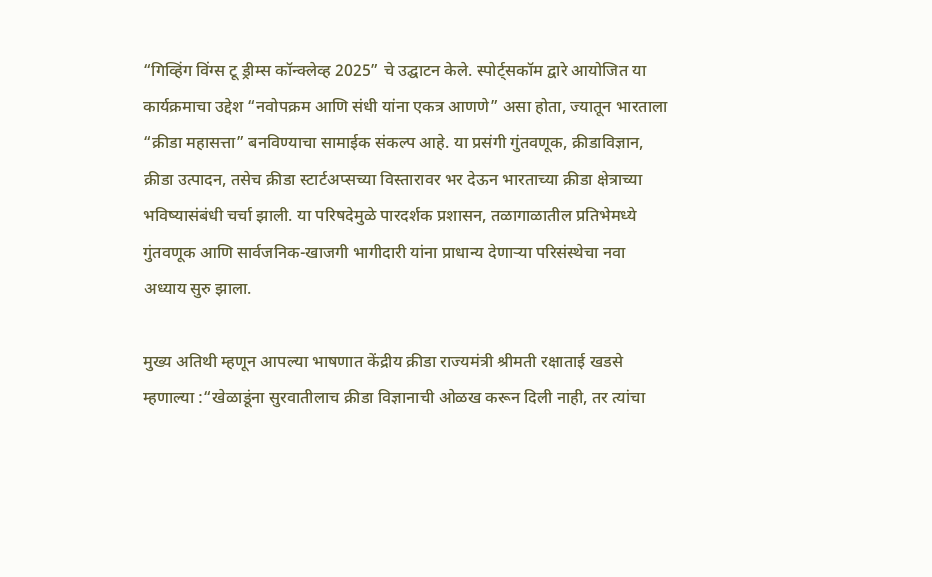“गिव्हिंग विंग्स टू ड्रीम्स कॉन्क्लेव्ह 2025” चे उद्घाटन केले. स्पोर्ट्सकॉम द्वारे आयोजित या कार्यक्रमाचा उद्देश “नवोपक्रम आणि संधी यांना एकत्र आणणे” असा होता, ज्यातून भारताला “क्रीडा महासत्ता” बनविण्याचा सामाईक संकल्प आहे. या प्रसंगी गुंतवणूक, क्रीडाविज्ञान, क्रीडा उत्पादन, तसेच क्रीडा स्टार्टअप्सच्या विस्तारावर भर देऊन भारताच्या क्रीडा क्षेत्राच्या भविष्यासंबंधी चर्चा झाली. या परिषदेमुळे पारदर्शक प्रशासन, तळागाळातील प्रतिभेमध्ये गुंतवणूक आणि सार्वजनिक-खाजगी भागीदारी यांना प्राधान्य देणाऱ्या परिसंस्थेचा नवा अध्याय सुरु झाला.

मुख्य अतिथी म्हणून आपल्या भाषणात केंद्रीय क्रीडा राज्यमंत्री श्रीमती रक्षाताई खडसे म्हणाल्या :“खेळाडूंना सुरवातीलाच क्रीडा विज्ञानाची ओळख करून दिली नाही, तर त्यांचा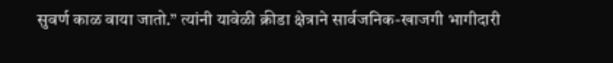सुवर्ण काळ वाया जातो.” त्यांनी यावेळी क्रीडा क्षेत्राने सार्वजनिक-खाजगी भागीदारी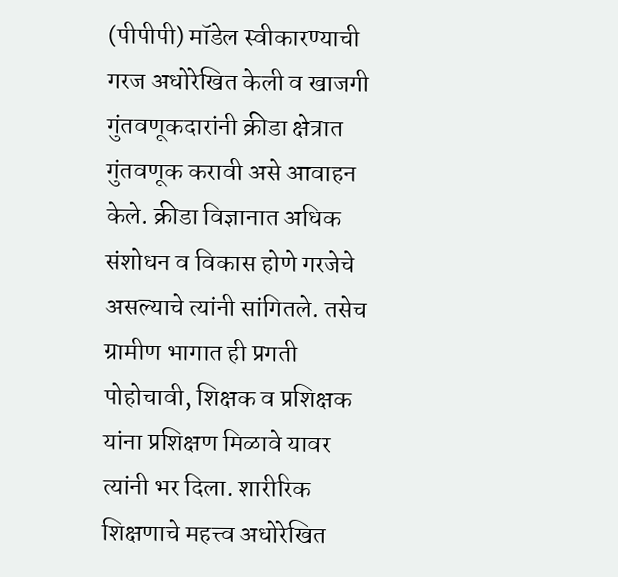(पीपीपी) मॉडेल स्वीकारण्याची गरज अधोरेखित केली व खाजगी गुंतवणूकदारांनी क्रीडा क्षेत्रात गुंतवणूक करावी असे आवाहन केले. क्रीडा विज्ञानात अधिक संशोधन व विकास होणे गरजेचे असल्याचे त्यांनी सांगितले. तसेच ग्रामीण भागात ही प्रगती पोहोचावी, शिक्षक व प्रशिक्षक यांना प्रशिक्षण मिळावे यावर त्यांनी भर दिला. शारीरिक शिक्षणाचे महत्त्व अधोरेखित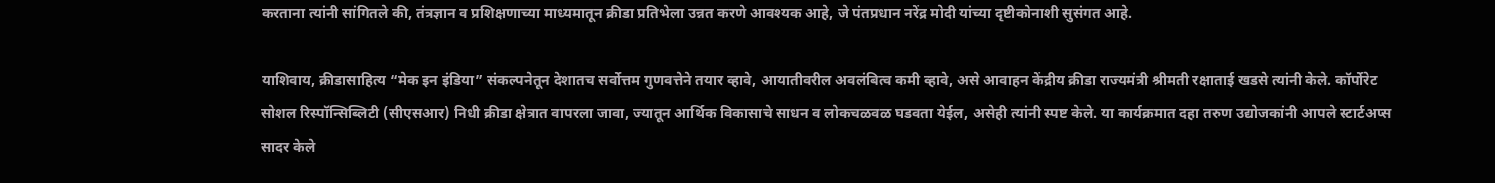करताना त्यांनी सांगितले की, तंत्रज्ञान व प्रशिक्षणाच्या माध्यमातून क्रीडा प्रतिभेला उन्नत करणे आवश्यक आहे, जे पंतप्रधान नरेंद्र मोदी यांच्या दृष्टीकोनाशी सुसंगत आहे.

याशिवाय, क्रीडासाहित्य “मेक इन इंडिया” संकल्पनेतून देशातच सर्वोत्तम गुणवत्तेने तयार व्हावे, आयातीवरील अवलंबित्व कमी व्हावे, असे आवाहन केंद्रीय क्रीडा राज्यमंत्री श्रीमती रक्षाताई खडसे त्यांनी केले. कॉर्पोरेट सोशल रिस्पॉन्सिब्लिटी (सीएसआर) निधी क्रीडा क्षेत्रात वापरला जावा, ज्यातून आर्थिक विकासाचे साधन व लोकचळवळ घडवता येईल, असेही त्यांनी स्पष्ट केले. या कार्यक्रमात दहा तरुण उद्योजकांनी आपले स्टार्टअप्स सादर केले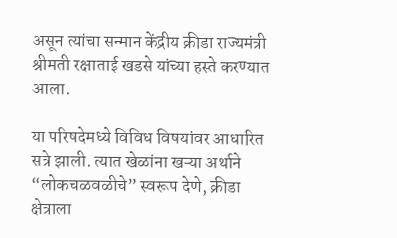असून त्यांचा सन्मान केंद्रीय क्रीडा राज्यमंत्री श्रीमती रक्षाताई खडसे यांच्या हस्ते करण्यात आला.

या परिषदेमध्ये विविध विषयांवर आधारित सत्रे झाली. त्यात खेळांना खऱ्या अर्थाने “लोकचळवळीचे” स्वरूप देणे, क्रीडा क्षेत्राला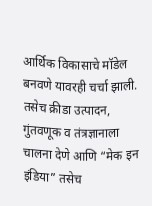आर्थिक विकासाचे मॉडेल बनवणे यावरही चर्चा झाली. तसेच क्रीडा उत्पादन, गुंतवणूक व तंत्रज्ञानाला चालना देणे आणि “मेक इन इंडिया” तसेच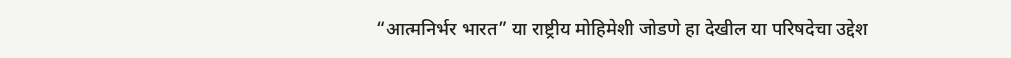“आत्मनिर्भर भारत” या राष्ट्रीय मोहिमेशी जोडणे हा देखील या परिषदेचा उद्देश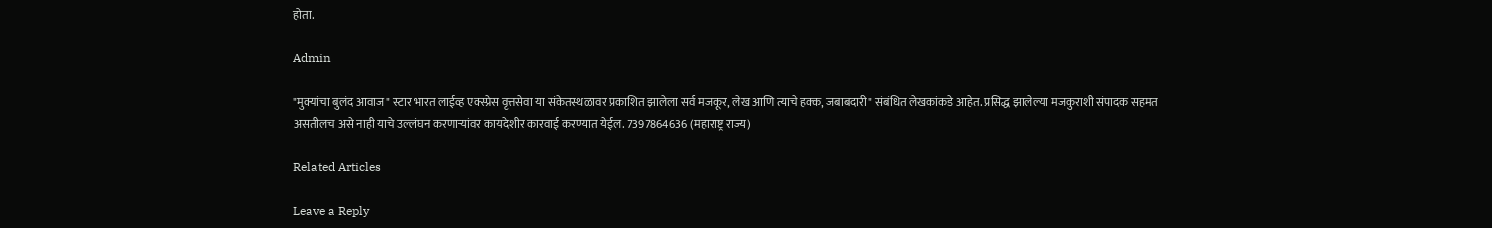होता.

Admin

"मुक्यांचा बुलंद आवाज" स्टार भारत लाईव्ह एक्स्प्रेस वृत्तसेवा या संकेतस्थळावर प्रकाशित झालेला सर्व मजकूर, लेख आणि त्याचे हक्क, जबाबदारी" संबंधित लेखकांकडे आहेत. प्रसिद्ध झालेल्या मजकुराशी संपादक सहमत असतीलच असे नाही याचे उल्लंघन करणाऱ्यांवर कायदेशीर कारवाई करण्यात येईल. 7397864636 (महाराष्ट्र राज्य)

Related Articles

Leave a Reply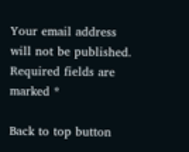Your email address will not be published. Required fields are marked *

Back to top button